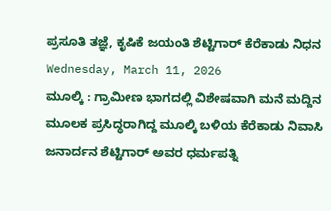ಪ್ರಸೂತಿ ತಜ್ಞೆ, ಕೃಷಿಕೆ ಜಯಂತಿ ಶೆಟ್ಟಿಗಾರ್ ಕೆರೆಕಾಡು ನಿಧನ
Wednesday, March 11, 2026
ಮೂಲ್ಕಿ : ಗ್ರಾಮೀಣ ಭಾಗದಲ್ಲಿ ವಿಶೇಷವಾಗಿ ಮನೆ ಮದ್ದಿನ ಮೂಲಕ ಪ್ರಸಿದ್ಧರಾಗಿದ್ದ ಮೂಲ್ಕಿ ಬಳಿಯ ಕೆರೆಕಾಡು ನಿವಾಸಿ ಜನಾರ್ದನ ಶೆಟ್ಟಿಗಾರ್ ಅವರ ಧರ್ಮಪತ್ನಿ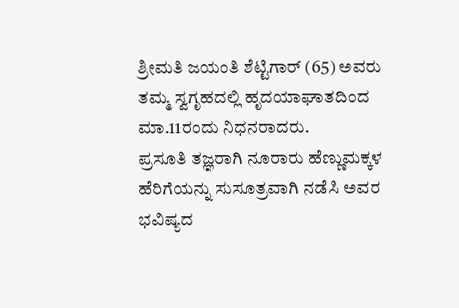ಶ್ರೀಮತಿ ಜಯಂತಿ ಶೆಟ್ಟಿಗಾರ್ (65) ಅವರು ತಮ್ಮ ಸ್ವಗೃಹದಲ್ಲಿ ಹೃದಯಾಘಾತದಿಂದ ಮಾ.11ರಂದು ನಿಧನರಾದರು.
ಪ್ರಸೂತಿ ತಜ್ಞರಾಗಿ ನೂರಾರು ಹೆಣ್ಣುಮಕ್ಕಳ ಹೆರಿಗೆಯನ್ನು ಸುಸೂತ್ರವಾಗಿ ನಡೆಸಿ ಅವರ ಭವಿಷ್ಯದ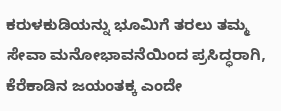ಕರುಳಕುಡಿಯನ್ನು ಭೂಮಿಗೆ ತರಲು ತಮ್ಮ ಸೇವಾ ಮನೋಭಾವನೆಯಿಂದ ಪ್ರಸಿದ್ಧರಾಗಿ, ಕೆರೆಕಾಡಿನ ಜಯಂತಕ್ಕ ಎಂದೇ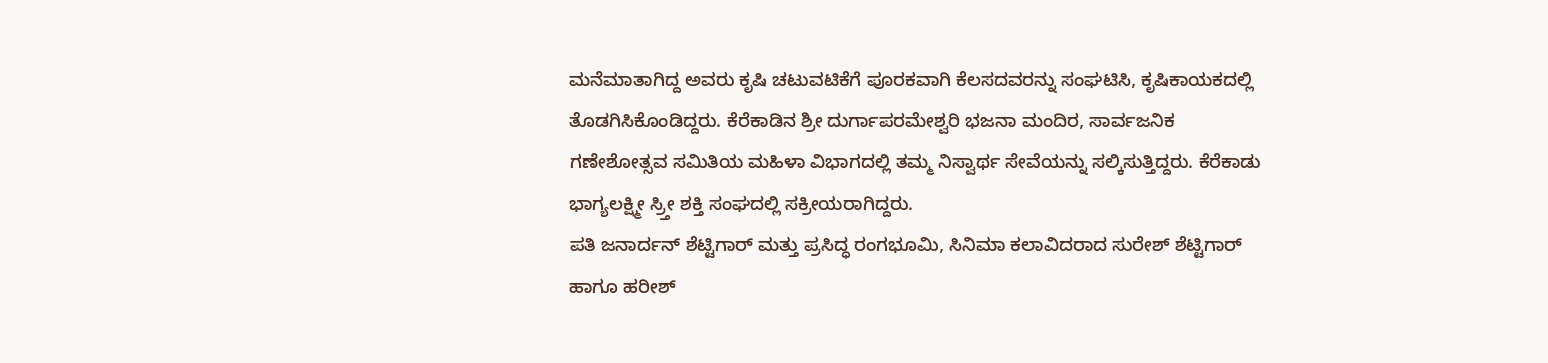ಮನೆಮಾತಾಗಿದ್ದ ಅವರು ಕೃಷಿ ಚಟುವಟಿಕೆಗೆ ಪೂರಕವಾಗಿ ಕೆಲಸದವರನ್ನು ಸಂಘಟಿಸಿ, ಕೃಷಿಕಾಯಕದಲ್ಲಿ ತೊಡಗಿಸಿಕೊಂಡಿದ್ದರು. ಕೆರೆಕಾಡಿನ ಶ್ರೀ ದುರ್ಗಾಪರಮೇಶ್ವರಿ ಭಜನಾ ಮಂದಿರ, ಸಾರ್ವಜನಿಕ ಗಣೇಶೋತ್ಸವ ಸಮಿತಿಯ ಮಹಿಳಾ ವಿಭಾಗದಲ್ಲಿ ತಮ್ಮ ನಿಸ್ವಾರ್ಥ ಸೇವೆಯನ್ನು ಸಲ್ಕಿಸುತ್ತಿದ್ದರು. ಕೆರೆಕಾಡು ಭಾಗ್ಯಲಕ್ಷ್ಮೀ ಸ್ರ್ತೀ ಶಕ್ತಿ ಸಂಘದಲ್ಲಿ ಸಕ್ರೀಯರಾಗಿದ್ದರು.
ಪತಿ ಜನಾರ್ದನ್ ಶೆಟ್ಟಿಗಾರ್ ಮತ್ತು ಪ್ರಸಿದ್ಧ ರಂಗಭೂಮಿ, ಸಿನಿಮಾ ಕಲಾವಿದರಾದ ಸುರೇಶ್ ಶೆಟ್ಟಿಗಾರ್ ಹಾಗೂ ಹರೀಶ್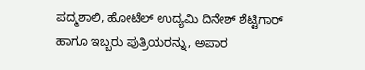ಪದ್ಮಶಾಲಿ, ಹೋಟೆಲ್ ಉದ್ಯಮಿ ದಿನೇಶ್ ಶೆಟ್ಟಿಗಾರ್ ಹಾಗೂ ಇಬ್ಬರು ಪುತ್ರಿಯರನ್ನು, ಅಪಾರ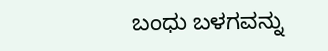ಬಂಧು ಬಳಗವನ್ನು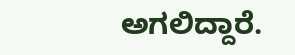ಅಗಲಿದ್ದಾರೆ.